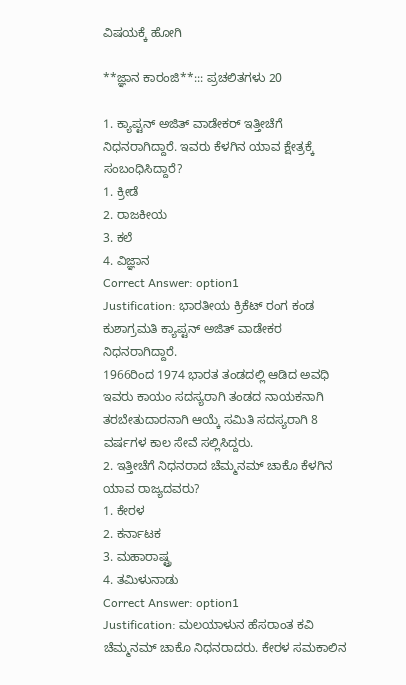ವಿಷಯಕ್ಕೆ ಹೋಗಿ

**ಜ್ಞಾನ ಕಾರಂಜಿ**::: ಪ್ರಚಲಿತಗಳು 20

1. ಕ್ಯಾಪ್ಟನ್ ಅಜಿತ್ ವಾಡೇಕರ್ ಇತ್ತೀಚೆಗೆ ನಿಧನರಾಗಿದ್ದಾರೆ. ಇವರು ಕೆಳಗಿನ ಯಾವ ಕ್ಷೇತ್ರಕ್ಕೆ ಸಂಬಂಧಿಸಿದ್ದಾರೆ?
1. ಕ್ರೀಡೆ
2. ರಾಜಕೀಯ
3. ಕಲೆ
4. ವಿಜ್ಞಾನ
Correct Answer: option1
Justification: ಭಾರತೀಯ ಕ್ರಿಕೆಟ್ ರಂಗ ಕಂಡ ಕುಶಾಗ್ರಮತಿ ಕ್ಯಾಪ್ಟನ್ ಅಜಿತ್ ವಾಡೇಕರ ನಿಧನರಾಗಿದ್ದಾರೆ.
1966ರಿಂದ 1974 ಭಾರತ ತಂಡದಲ್ಲಿ ಆಡಿದ ಅವಧಿ
ಇವರು ಕಾಯಂ ಸದಸ್ಯರಾಗಿ ತಂಡದ ನಾಯಕನಾಗಿ ತರಬೇತುದಾರನಾಗಿ ಆಯ್ಕೆ ಸಮಿತಿ ಸದಸ್ಯರಾಗಿ 8 ವರ್ಷಗಳ ಕಾಲ ಸೇವೆ ಸಲ್ಲಿಸಿದ್ದರು.
2. ಇತ್ತೀಚೆಗೆ ನಿಧನರಾದ ಚೆಮ್ಮನಮ್ ಚಾಕೊ ಕೆಳಗಿನ ಯಾವ ರಾಜ್ಯದವರು?
1. ಕೇರಳ
2. ಕರ್ನಾಟಕ
3. ಮಹಾರಾಷ್ಟ್ರ
4. ತಮಿಳುನಾಡು
Correct Answer: option1
Justification: ಮಲಯಾಳುನ ಹೆಸರಾಂತ ಕವಿ ಚೆಮ್ಮನಮ್ ಚಾಕೊ ನಿಧನರಾದರು. ಕೇರಳ ಸಮಕಾಲಿನ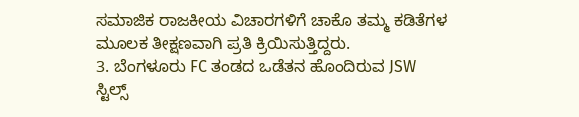ಸಮಾಜಿಕ ರಾಜಕೀಯ ವಿಚಾರಗಳಿಗೆ ಚಾಕೊ ತಮ್ಮ ಕಡಿತೆಗಳ ಮೂಲಕ ತೀಕ್ಷಣವಾಗಿ ಪ್ರತಿ ಕ್ರಿಯಿಸುತ್ತಿದ್ದರು.
3. ಬೆಂಗಳೂರು FC ತಂಡದ ಒಡೆತನ ಹೊಂದಿರುವ JSW ಸ್ಟಿಲ್ಸ್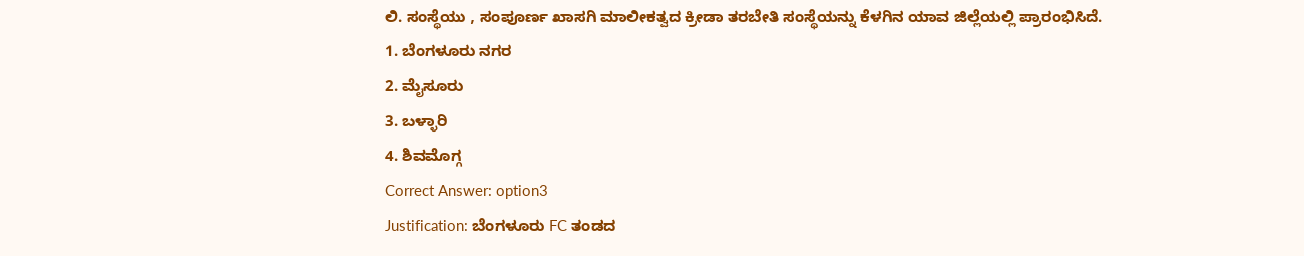ಲಿ. ಸಂಸ್ಥೆಯು , ಸಂಪೂರ್ಣ ಖಾಸಗಿ ಮಾಲೀಕತ್ವದ ಕ್ರೀಡಾ ತರಬೇತಿ ಸಂಸ್ಥೆಯನ್ನು ಕೆಳಗಿನ ಯಾವ ಜಿಲ್ಲೆಯಲ್ಲಿ ಪ್ರಾರಂಭಿಸಿದೆ.
1. ಬೆಂಗಳೂರು ನಗರ
2. ಮೈಸೂರು
3. ಬಳ್ಳಾರಿ
4. ಶಿವಮೊಗ್ಗ
Correct Answer: option3
Justification: ಬೆಂಗಳೂರು FC ತಂಡದ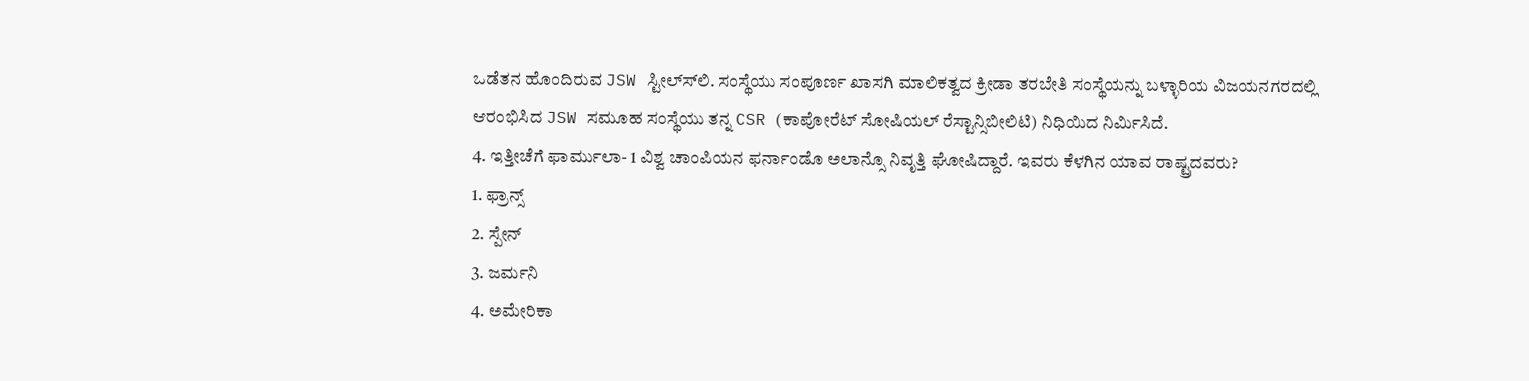ಒಡೆತನ ಹೊಂದಿರುವ JSW ಸ್ಟೀಲ್ಸ್‍ಲಿ. ಸಂಸ್ಥೆಯು ಸಂಪೂರ್ಣ ಖಾಸಗಿ ಮಾಲಿಕತ್ವದ ಕ್ರೀಡಾ ತರಬೇತಿ ಸಂಸ್ಥೆಯನ್ನು ಬಳ್ಳಾರಿಯ ವಿಜಯನಗರದಲ್ಲಿ ಆರಂಭಿಸಿದ JSW ಸಮೂಹ ಸಂಸ್ಥೆಯು ತನ್ನ CSR (ಕಾಪೋರೆಟ್ ಸೋಷಿಯಲ್ ರೆಸ್ಟಾನ್ಸಿಬೀಲಿಟಿ) ನಿಧಿಯಿದ ನಿರ್ಮಿಸಿದೆ.
4. ಇತ್ತೀಚೆಗೆ ಫಾರ್ಮುಲಾ- 1 ವಿಶ್ವ ಚಾಂಪಿಯನ ಫರ್ನಾಂಡೊ ಅಲಾನ್ಸೊ ನಿವೃತ್ತಿ ಘೋಷಿದ್ದಾರೆ. ಇವರು ಕೆಳಗಿನ ಯಾವ ರಾಷ್ಟ್ರದವರು?
1. ಫ್ರಾನ್ಸ್
2. ಸ್ಪೇನ್
3. ಜರ್ಮನಿ
4. ಅಮೇರಿಕಾ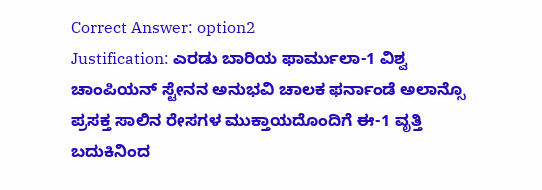Correct Answer: option2
Justification: ಎರಡು ಬಾರಿಯ ಫಾರ್ಮುಲಾ-1 ವಿಶ್ವ ಚಾಂಪಿಯನ್ ಸ್ಟೇನನ ಅನುಭವಿ ಚಾಲಕ ಫರ್ನಾಂಡೆ ಅಲಾನ್ಸೊ ಪ್ರಸಕ್ತ ಸಾಲಿನ ರೇಸಗಳ ಮುಕ್ತಾಯದೊಂದಿಗೆ ಈ-1 ವೃತ್ತಿ ಬದುಕಿನಿಂದ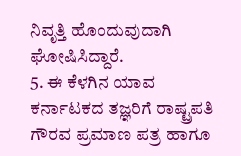ನಿವೃತ್ತಿ ಹೊಂದುವುದಾಗಿ ಘೋಷಿಸಿದ್ದಾರೆ.
5. ಈ ಕೆಳಗಿನ ಯಾವ ಕರ್ನಾಟಕದ ತಜ್ಞರಿಗೆ ರಾಷ್ಟ್ರಪತಿ ಗೌರವ ಪ್ರಮಾಣ ಪತ್ರ ಹಾಗೂ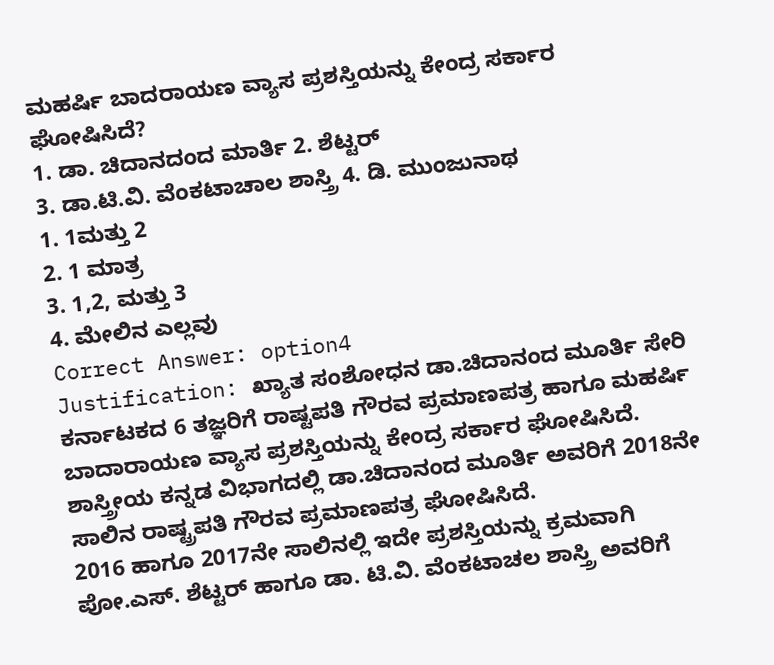ಮಹರ್ಷಿ ಬಾದರಾಯಣ ವ್ಯಾಸ ಪ್ರಶಸ್ತಿಯನ್ನು ಕೇಂದ್ರ ಸರ್ಕಾರ ಘೋಷಿಸಿದೆ?
1. ಡಾ. ಚಿದಾನದಂದ ಮಾರ್ತಿ 2. ಶೆಟ್ಟರ್
3. ಡಾ.ಟಿ.ವಿ. ವೆಂಕಟಾಚಾಲ ಶಾಸ್ತ್ರಿ 4. ಡಿ. ಮುಂಜುನಾಥ
1. 1ಮತ್ತು 2
2. 1 ಮಾತ್ರ
3. 1,2, ಮತ್ತು 3
4. ಮೇಲಿನ ಎಲ್ಲವು
Correct Answer: option4
Justification: ಖ್ಯಾತ ಸಂಶೋಧನ ಡಾ.ಚಿದಾನಂದ ಮೂರ್ತಿ ಸೇರಿ ಕರ್ನಾಟಕದ 6 ತಜ್ಞರಿಗೆ ರಾಷ್ಟಪತಿ ಗೌರವ ಪ್ರಮಾಣಪತ್ರ ಹಾಗೂ ಮಹರ್ಷಿ ಬಾದಾರಾಯಣ ವ್ಯಾಸ ಪ್ರಶಸ್ತಿಯನ್ನು ಕೇಂದ್ರ ಸರ್ಕಾರ ಘೋಷಿಸಿದೆ.
ಶಾಸ್ತ್ರೀಯ ಕನ್ನಡ ವಿಭಾಗದಲ್ಲಿ ಡಾ.ಚಿದಾನಂದ ಮೂರ್ತಿ ಅವರಿಗೆ 2018ನೇ ಸಾಲಿನ ರಾಷ್ಟ್ರಪತಿ ಗೌರವ ಪ್ರಮಾಣಪತ್ರ ಘೋಷಿಸಿದೆ.
2016 ಹಾಗೂ 2017ನೇ ಸಾಲಿನಲ್ಲಿ ಇದೇ ಪ್ರಶಸ್ತಿಯನ್ನು ಕ್ರಮವಾಗಿ ಪೋ.ಎಸ್. ಶೆಟ್ಟರ್ ಹಾಗೂ ಡಾ. ಟಿ.ವಿ. ವೆಂಕಟಾಚಲ ಶಾಸ್ತ್ರಿ ಅವರಿಗೆ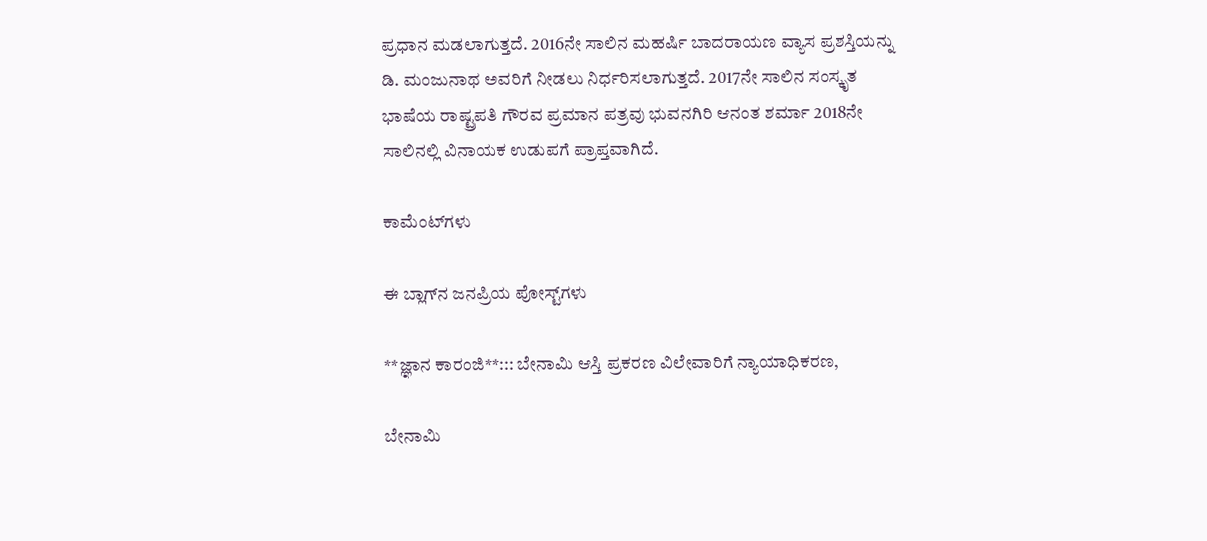ಪ್ರಧಾನ ಮಡಲಾಗುತ್ತದೆ. 2016ನೇ ಸಾಲಿನ ಮಹರ್ಷಿ ಬಾದರಾಯಣ ವ್ಯಾಸ ಪ್ರಶಸ್ತಿಯನ್ನು ಡಿ. ಮಂಜುನಾಥ ಅವರಿಗೆ ನೀಡಲು ನಿರ್ಧರಿಸಲಾಗುತ್ತದೆ. 2017ನೇ ಸಾಲಿನ ಸಂಸ್ಕೃತ ಭಾಷೆಯ ರಾಷ್ಟ್ರಪತಿ ಗೌರವ ಪ್ರಮಾನ ಪತ್ರವು ಭುವನಗಿರಿ ಆನಂತ ಶರ್ಮಾ 2018ನೇ ಸಾಲಿನಲ್ಲಿ ವಿನಾಯಕ ಉಡುಪಗೆ ಪ್ರಾಪ್ತವಾಗಿದೆ.

ಕಾಮೆಂಟ್‌ಗಳು

ಈ ಬ್ಲಾಗ್‌ನ ಜನಪ್ರಿಯ ಪೋಸ್ಟ್‌ಗಳು

**ಜ್ಞಾನ ಕಾರಂಜಿ**::: ಬೇನಾಮಿ ಆಸ್ತಿ ಪ್ರಕರಣ ವಿಲೇವಾರಿಗೆ ನ್ಯಾಯಾಧಿಕರಣ,

ಬೇನಾಮಿ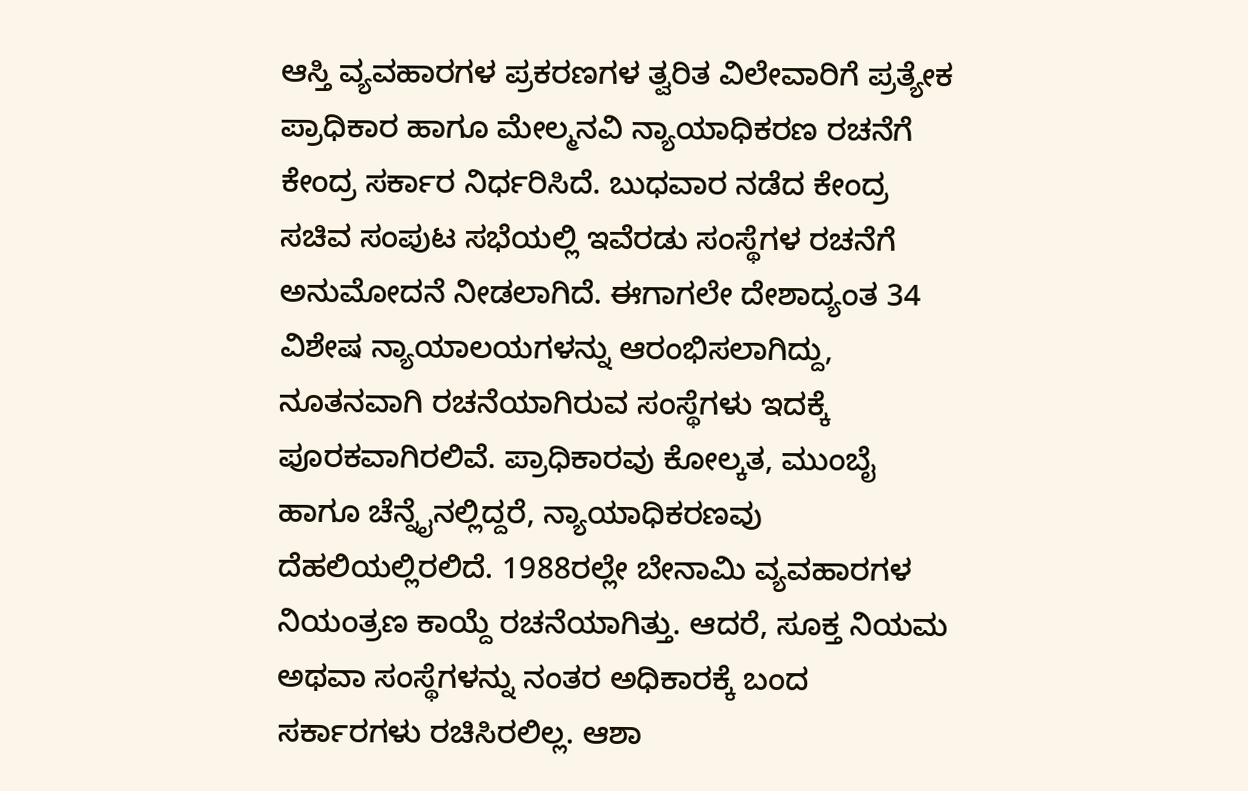ಆಸ್ತಿ ವ್ಯವಹಾರಗಳ ಪ್ರಕರಣಗಳ ತ್ವರಿತ ವಿಲೇವಾರಿಗೆ ಪ್ರತ್ಯೇಕ ಪ್ರಾಧಿಕಾರ ಹಾಗೂ ಮೇಲ್ಮನವಿ ನ್ಯಾಯಾಧಿಕರಣ ರಚನೆಗೆ ಕೇಂದ್ರ ಸರ್ಕಾರ ನಿರ್ಧರಿಸಿದೆ. ಬುಧವಾರ ನಡೆದ ಕೇಂದ್ರ ಸಚಿವ ಸಂಪುಟ ಸಭೆಯಲ್ಲಿ ಇವೆರಡು ಸಂಸ್ಥೆಗಳ ರಚನೆಗೆ ಅನುಮೋದನೆ ನೀಡಲಾಗಿದೆ. ಈಗಾಗಲೇ ದೇಶಾದ್ಯಂತ 34 ವಿಶೇಷ ನ್ಯಾಯಾಲಯಗಳನ್ನು ಆರಂಭಿಸಲಾಗಿದ್ದು, ನೂತನವಾಗಿ ರಚನೆಯಾಗಿರುವ ಸಂಸ್ಥೆಗಳು ಇದಕ್ಕೆ ಪೂರಕವಾಗಿರಲಿವೆ. ಪ್ರಾಧಿಕಾರವು ಕೋಲ್ಕತ, ಮುಂಬೈ ಹಾಗೂ ಚೆನ್ನೈನಲ್ಲಿದ್ದರೆ, ನ್ಯಾಯಾಧಿಕರಣವು ದೆಹಲಿಯಲ್ಲಿರಲಿದೆ. 1988ರಲ್ಲೇ ಬೇನಾಮಿ ವ್ಯವಹಾರಗಳ ನಿಯಂತ್ರಣ ಕಾಯ್ದೆ ರಚನೆಯಾಗಿತ್ತು. ಆದರೆ, ಸೂಕ್ತ ನಿಯಮ ಅಥವಾ ಸಂಸ್ಥೆಗಳನ್ನು ನಂತರ ಅಧಿಕಾರಕ್ಕೆ ಬಂದ ಸರ್ಕಾರಗಳು ರಚಿಸಿರಲಿಲ್ಲ. ಆಶಾ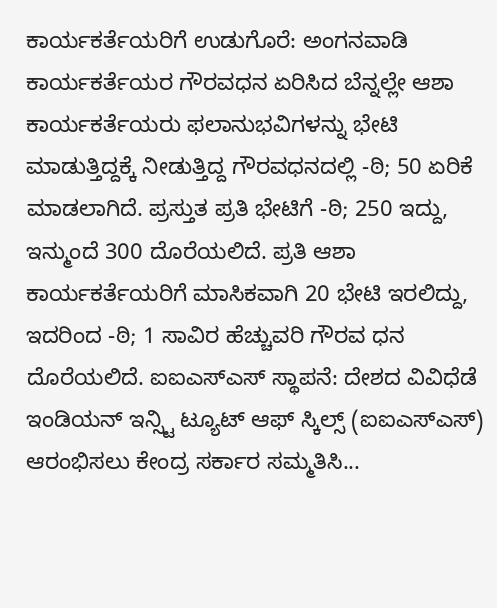ಕಾರ್ಯಕರ್ತೆಯರಿಗೆ ಉಡುಗೊರೆ: ಅಂಗನವಾಡಿ ಕಾರ್ಯಕರ್ತೆಯರ ಗೌರವಧನ ಏರಿಸಿದ ಬೆನ್ನಲ್ಲೇ ಆಶಾ ಕಾರ್ಯಕರ್ತೆಯರು ಫಲಾನುಭವಿಗಳನ್ನು ಭೇಟಿ ಮಾಡುತ್ತಿದ್ದಕ್ಕೆ ನೀಡುತ್ತಿದ್ದ ಗೌರವಧನದಲ್ಲಿ -ಠಿ; 50 ಏರಿಕೆ ಮಾಡಲಾಗಿದೆ. ಪ್ರಸ್ತುತ ಪ್ರತಿ ಭೇಟಿಗೆ -ಠಿ; 250 ಇದ್ದು, ಇನ್ಮುಂದೆ 300 ದೊರೆಯಲಿದೆ. ಪ್ರತಿ ಆಶಾ ಕಾರ್ಯಕರ್ತೆಯರಿಗೆ ಮಾಸಿಕವಾಗಿ 20 ಭೇಟಿ ಇರಲಿದ್ದು, ಇದರಿಂದ -ಠಿ; 1 ಸಾವಿರ ಹೆಚ್ಚುವರಿ ಗೌರವ ಧನ ದೊರೆಯಲಿದೆ. ಐಐಎಸ್ಎಸ್ ಸ್ಥಾಪನೆ: ದೇಶದ ವಿವಿಧೆಡೆ ಇಂಡಿಯನ್ ಇನ್ಸ್ಟಿ ಟ್ಯೂಟ್ ಆಫ್ ಸ್ಕಿಲ್ಸ್ (ಐಐಎಸ್ಎಸ್) ಆರಂಭಿಸಲು ಕೇಂದ್ರ ಸರ್ಕಾರ ಸಮ್ಮತಿಸಿ...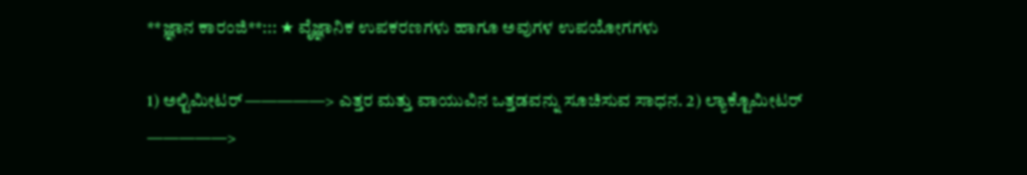**ಜ್ಞಾನ ಕಾರಂಜಿ**::: ★ ವೈಜ್ಞಾನಿಕ ಉಪಕರಣಗಳು ಹಾಗೂ ಅವುಗಳ ಉಪಯೋಗಗಳು

1) ಅಲ್ಟಿಮೀಟರ್ —————> ಎತ್ತರ ಮತ್ತು ವಾಯುವಿನ ಒತ್ತಡವನ್ನು ಸೂಚಿಸುವ ಸಾಧನ. 2) ಲ್ಯಾಕ್ಟೊಮೀಟರ್ —————>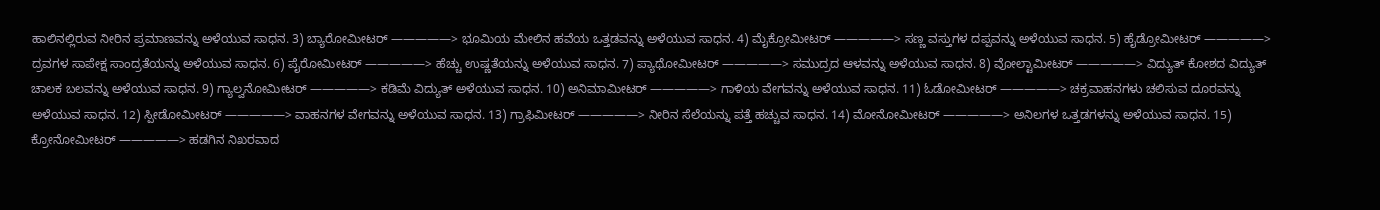ಹಾಲಿನಲ್ಲಿರುವ ನೀರಿನ ಪ್ರಮಾಣವನ್ನು ಅಳೆಯುವ ಸಾಧನ. 3) ಬ್ಯಾರೋಮೀಟರ್ —————> ಭೂಮಿಯ ಮೇಲಿನ ಹವೆಯ ಒತ್ತಡವನ್ನು ಅಳೆಯುವ ಸಾಧನ. 4) ಮೈಕ್ರೋಮೀಟರ್ —————> ಸಣ್ಣ ವಸ್ತುಗಳ ದಪ್ಪವನ್ನು ಅಳೆಯುವ ಸಾಧನ. 5) ಹೈಡ್ರೋಮೀಟರ್ —————> ದ್ರವಗಳ ಸಾಪೇಕ್ಷ ಸಾಂದ್ರತೆಯನ್ನು ಅಳೆಯುವ ಸಾಧನ. 6) ಪೈರೋಮೀಟರ್ —————> ಹೆಚ್ಚು ಉಷ್ಣತೆಯನ್ನು ಅಳೆಯುವ ಸಾಧನ. 7) ಪ್ಯಾಥೋಮೀಟರ್ —————> ಸಮುದ್ರದ ಆಳವನ್ನು ಅಳೆಯುವ ಸಾಧನ. 8) ವೋಲ್ಟಾಮೀಟರ್ —————> ವಿದ್ಯುತ್ ಕೋಶದ ವಿದ್ಯುತ್ ಚಾಲಕ ಬಲವನ್ನು ಅಳೆಯುವ ಸಾಧನ. 9) ಗ್ಯಾಲ್ವನೋಮೀಟರ್ —————> ಕಡಿಮೆ ವಿದ್ಯುತ್ ಅಳೆಯುವ ಸಾಧನ. 10) ಅನಿಮಾಮೀಟರ್ —————> ಗಾಳಿಯ ವೇಗವನ್ನು ಅಳೆಯುವ ಸಾಧನ. 11) ಓಡೋಮೀಟರ್ —————> ಚಕ್ರವಾಹನಗಳು ಚಲಿಸುವ ದೂರವನ್ನು ಅಳೆಯುವ ಸಾಧನ. 12) ಸ್ಪೀಡೋಮೀಟರ್ —————> ವಾಹನಗಳ ವೇಗವನ್ನು ಅಳೆಯುವ ಸಾಧನ. 13) ಗ್ರಾಫಿಮೀಟರ್ —————> ನೀರಿನ ಸೆಲೆಯನ್ನು ಪತ್ತೆ ಹಚ್ಚುವ ಸಾಧನ. 14) ಮೋನೋಮೀಟರ್ —————> ಅನಿಲಗಳ ಒತ್ತಡಗಳನ್ನು ಅಳೆಯುವ ಸಾಧನ. 15) ಕ್ರೋನೋಮೀಟರ್ —————> ಹಡಗಿನ ನಿಖರವಾದ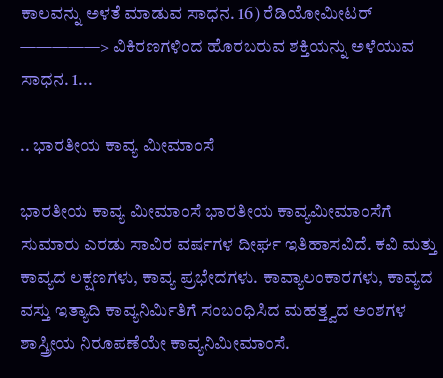ಕಾಲವನ್ನು ಅಳತೆ ಮಾಡುವ ಸಾಧನ. 16) ರೆಡಿಯೋಮೀಟರ್ —————> ವಿಕಿರಣಗಳಿಂದ ಹೊರಬರುವ ಶಕ್ತಿಯನ್ನು ಅಳೆಯುವ ಸಾಧನ. 1...

.. ಭಾರತೀಯ ಕಾವ್ಯ ಮೀಮಾಂಸೆ

ಭಾರತೀಯ ಕಾವ್ಯ ಮೀಮಾಂಸೆ ಭಾರತೀಯ ಕಾವ್ಯಮೀಮಾಂಸೆಗೆ ಸುಮಾರು ಎರಡು ಸಾವಿರ ವರ್ಷಗಳ ದೀರ್ಘ ಇತಿಹಾಸವಿದೆ. ಕವಿ ಮತ್ತು ಕಾವ್ಯದ ಲಕ್ಷಣಗಳು, ಕಾವ್ಯ ಪ್ರಭೇದಗಳು. ಕಾವ್ಯಾಲಂಕಾರಗಳು, ಕಾವ್ಯದ ವಸ್ತು ಇತ್ಯಾದಿ ಕಾವ್ಯನಿರ್ಮಿತಿಗೆ ಸಂಬಂಧಿಸಿದ ಮಹತ್ತ್ವದ ಅಂಶಗಳ ಶಾಸ್ತ್ರೀಯ ನಿರೂಪಣೆಯೇ ಕಾವ್ಯನಿಮೀಮಾಂಸೆ.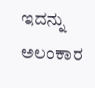ಇದನ್ನು ಅಲಂಕಾರ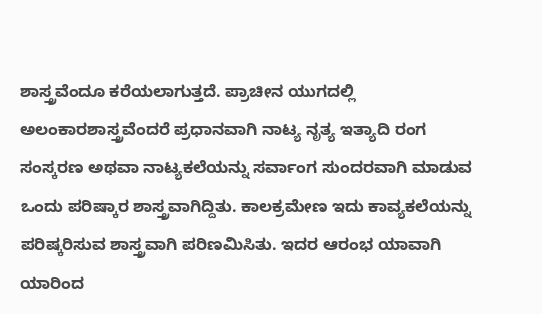ಶಾಸ್ತ್ರವೆಂದೂ ಕರೆಯಲಾಗುತ್ತದೆ. ಪ್ರಾಚೀನ ಯುಗದಲ್ಲಿ ಅಲಂಕಾರಶಾಸ್ತ್ರವೆಂದರೆ ಪ್ರಧಾನವಾಗಿ ನಾಟ್ಯ ನೃತ್ಯ ಇತ್ಯಾದಿ ರಂಗ ಸಂಸ್ಕರಣ ಅಥವಾ ನಾಟ್ಯಕಲೆಯನ್ನು ಸರ್ವಾಂಗ ಸುಂದರವಾಗಿ ಮಾಡುವ ಒಂದು ಪರಿಷ್ಕಾರ ಶಾಸ್ತ್ರವಾಗಿದ್ದಿತು. ಕಾಲಕ್ರಮೇಣ ಇದು ಕಾವ್ಯಕಲೆಯನ್ನು ಪರಿಷ್ಕರಿಸುವ ಶಾಸ್ತ್ರವಾಗಿ ಪರಿಣಮಿಸಿತು. ಇದರ ಆರಂಭ ಯಾವಾಗಿ ಯಾರಿಂದ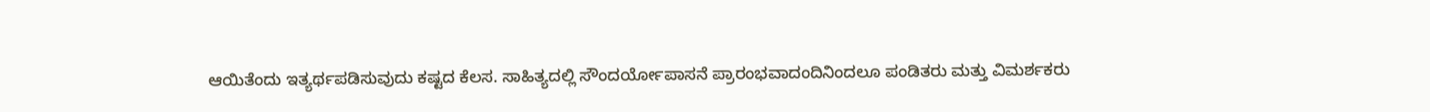ಆಯಿತೆಂದು ಇತ್ಯರ್ಥಪಡಿಸುವುದು ಕಷ್ಟದ ಕೆಲಸ. ಸಾಹಿತ್ಯದಲ್ಲಿ ಸೌಂದರ್ಯೋಪಾಸನೆ ಪ್ರಾರಂಭವಾದಂದಿನಿಂದಲೂ ಪಂಡಿತರು ಮತ್ತು ವಿಮರ್ಶಕರು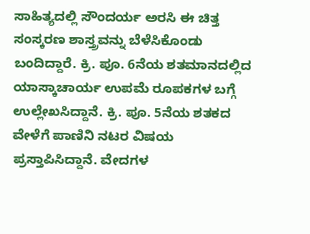ಸಾಹಿತ್ಯದಲ್ಲಿ ಸೌಂದರ್ಯ ಅರಸಿ ಈ ಚಿತ್ತ ಸಂಸ್ಕರಣ ಶಾಸ್ತ್ರವನ್ನು ಬೆಳೆಸಿಕೊಂಡು ಬಂದಿದ್ದಾರೆ. ಕ್ರಿ. ಪೂ. 6ನೆಯ ಶತಮಾನದಲ್ಲಿದ ಯಾಸ್ಕಾಚಾರ್ಯ ಉಪಮೆ ರೂಪಕಗಳ ಬಗ್ಗೆ ಉಲ್ಲೇಖಸಿದ್ದಾನೆ. ಕ್ರಿ. ಪೂ. 5ನೆಯ ಶತಕದ ವೇಳೆಗೆ ಪಾಣಿನಿ ನಟರ ವಿಷಯ ಪ್ರಸ್ತಾಪಿಸಿದ್ದಾನೆ. ವೇದಗಳ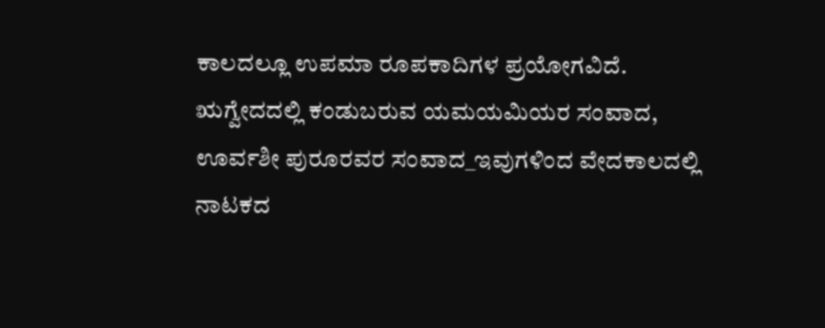ಕಾಲದಲ್ಲೂ ಉಪಮಾ ರೂಪಕಾದಿಗಳ ಪ್ರಯೋಗವಿದೆ. ಋಗ್ವೇದದಲ್ಲಿ ಕಂಡುಬರುವ ಯಮಯಮಿಯರ ಸಂವಾದ, ಊರ್ವಶೀ ಪುರೂರವರ ಸಂವಾದ_ಇವುಗಳಿಂದ ವೇದಕಾಲದಲ್ಲಿ ನಾಟಕದ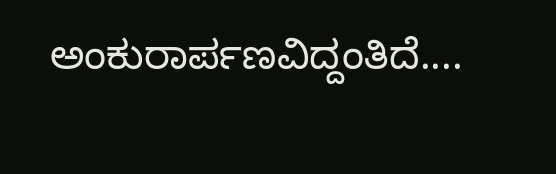ಅಂಕುರಾರ್ಪಣವಿದ್ದಂತಿದೆ....